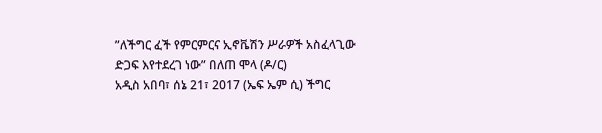”ለችግር ፈች የምርምርና ኢኖቬሽን ሥራዎች አስፈላጊው ድጋፍ እየተደረገ ነው” በለጠ ሞላ (ዶ/ር)
አዲስ አበባ፣ ሰኔ 21፣ 2017 (ኤፍ ኤም ሲ) ችግር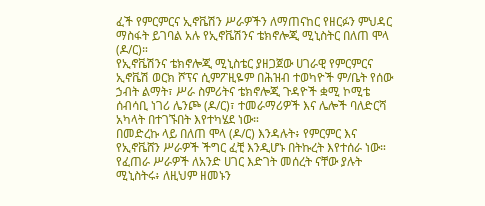ፈች የምርምርና ኢኖቬሽን ሥራዎችን ለማጠናከር የዘርፉን ምህዳር ማስፋት ይገባል አሉ የኢኖቬሽንና ቴክኖሎጂ ሚኒስትር በለጠ ሞላ (ዶ/ር)።
የኢኖቬሽንና ቴክኖሎጂ ሚኒስቴር ያዘጋጀው ሀገራዊ የምርምርና ኢኖቬሽ ወርክ ሾፕና ሲምፖዚዬም በሕዝብ ተወካዮች ም/ቤት የሰው ኃብት ልማት፣ ሥራ ስምሪትና ቴክኖሎጂ ጉዳዮች ቋሚ ኮሚቴ ሰብሳቢ ነገሪ ሌንጮ (ዶ/ር)፣ ተመራማሪዎች እና ሌሎች ባለድርሻ አካላት በተገኙበት እየተካሄደ ነው።
በመድረኩ ላይ በለጠ ሞላ (ዶ/ር) እንዳሉት፥ የምርምር እና የኢኖቬሸን ሥራዎች ችግር ፈቺ እንዲሆኑ በትኩረት እየተሰራ ነው።
የፈጠራ ሥራዎች ለአንድ ሀገር እድገት መሰረት ናቸው ያሉት ሚኒስትሩ፥ ለዚህም ዘመኑን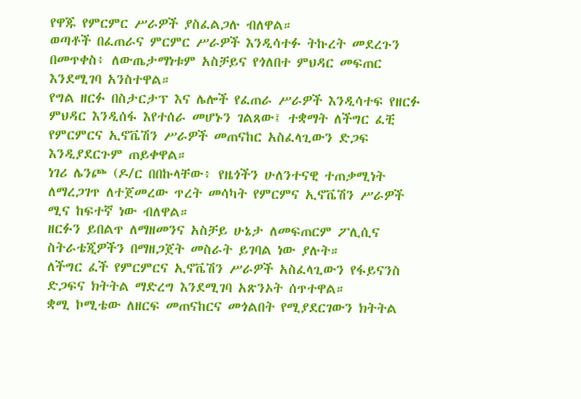የዋጁ የምርምር ሥራዎች ያስፈልጋሉ ብለዋል።
ወጣቶች በፈጠራና ምርምር ሥራዎች እንዲሳተፉ ትኩረት መደረጉን በመጥቀስ፥ ለውጤታማነቱም አስቻይና የጎለበተ ምህዳር መፍጠር እንደሚገባ አንስተዋል።
የግል ዘርፉ በስታርታፕ እና ሌሎች የፈጠራ ሥራዎች እንዲሳተፍ የዘርፉ ምህዳር እንዲሰፋ እየተሰራ መሆኑን ገልጸው፤ ተቋማት ለችግር ፈቺ የምርምርና ኢኖቬሽን ሥራዎች መጠናከር አስፈላጊውን ድጋፍ እንዲያደርጉም ጠይቀዋል።
ነገሪ ሌንጮ (ዶ/ር በበኩላቸው፥ የዜጎችን ሁለንተናዊ ተጠቃሚነት ለማረጋገጥ ለተጀመረው ጥረት መሳካት የምርምና ኢኖቬሽን ሥራዎች ሚና ከፍተኛ ነው ብለዋል።
ዘርፉን ይበልጥ ለማዘመንና አስቻይ ሁኔታ ለመፍጠርም ፖሊሲና ስትራቴጂዎችን በማዘጋጀት መስራት ይገባል ነው ያሉት።
ለችግር ፈች የምርምርና ኢኖቬሽን ሥራዎች አስፈላጊውን የፋይናንስ ድጋፍና ክትትል ማድረግ እንደሚገባ አጽንኦት ሰጥተዋል።
ቋሚ ኮሚቴው ለዘርፍ መጠናከርና መጎልበት የሚያደርገውን ክትትል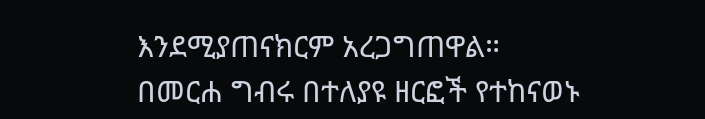እንደሚያጠናክርም አረጋግጠዋል።
በመርሐ ግብሩ በተለያዩ ዘርፎች የተከናወኑ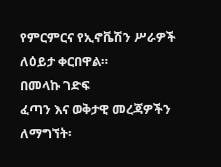የምርምርና የኢኖቬሽን ሥራዎች ለዕይታ ቀርበዋል።
በመላኩ ገድፍ
ፈጣን እና ወቅታዊ መረጃዎችን ለማግኘት፡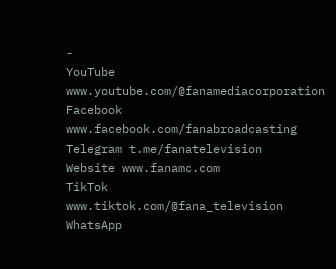-
YouTube www.youtube.com/@fanamediacorporation
Facebook www.facebook.com/fanabroadcasting
Telegram t.me/fanatelevision
Website www.fanamc.com
TikTok www.tiktok.com/@fana_television
WhatsApp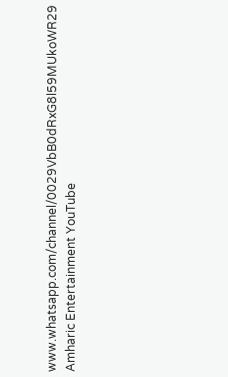www.whatsapp.com/channel/0029VbB0dRxG8l59MUkoWR29
Amharic Entertainment YouTube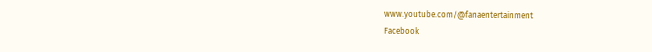www.youtube.com/@fanaentertainment
Facebook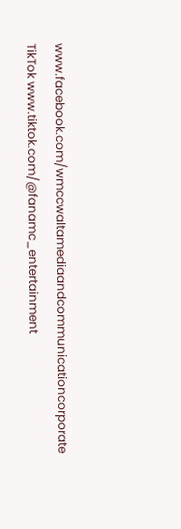www.facebook.com/wmccwaltamediaandcommunicationcorporate
TikTok www.tiktok.com/@fanamc_entertainment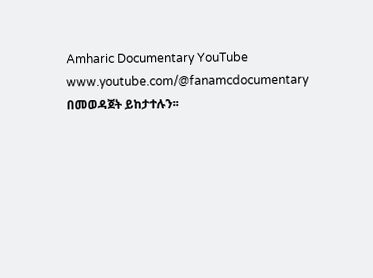Amharic Documentary YouTube www.youtube.com/@fanamcdocumentary በመወዳጀት ይከታተሉን፡፡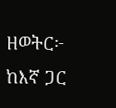ዘወትር፦ ከእኛ ጋር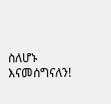ስለሆኑ እናመሰግናለን!